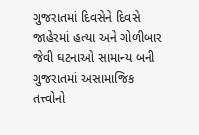ગુજરાતમાં દિવસેને દિવસે જાહેરમાં હત્યા અને ગોળીબાર જેવી ઘટનાઓ સામાન્ય બની
ગુજરાતમાં અસામાજિક તત્ત્વોનો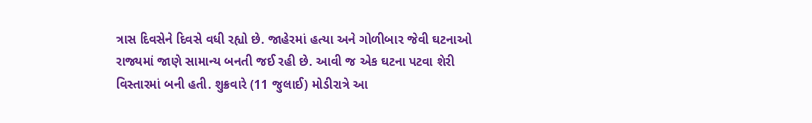ત્રાસ દિવસેને દિવસે વધી રહ્યો છે. જાહેરમાં હત્યા અને ગોળીબાર જેવી ઘટનાઓ રાજ્યમાં જાણે સામાન્ય બનતી જઈ રહી છે. આવી જ એક ઘટના પટવા શેરી વિસ્તારમાં બની હતી. શુક્રવારે (11 જુલાઈ) મોડીરાત્રે આ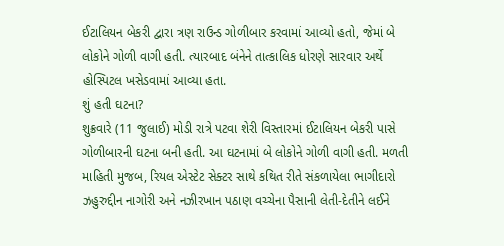ઈટાલિયન બેકરી દ્વારા ત્રણ રાઉન્ડ ગોળીબાર કરવામાં આવ્યો હતો, જેમાં બે લોકોને ગોળી વાગી હતી. ત્યારબાદ બંનેને તાત્કાલિક ધોરણે સારવાર અર્થે હોસ્પિટલ ખસેડવામાં આવ્યા હતા.
શું હતી ઘટના?
શુક્રવારે (11 જુલાઈ) મોડી રાત્રે પટવા શેરી વિસ્તારમાં ઈટાલિયન બેકરી પાસે ગોળીબારની ઘટના બની હતી. આ ઘટનામાં બે લોકોને ગોળી વાગી હતી. મળતી માહિતી મુજબ, રિયલ એસ્ટેટ સેક્ટર સાથે કથિત રીતે સંકળાયેલા ભાગીદારો ઝહુરુદ્દીન નાગોરી અને નઝીરખાન પઠાણ વચ્ચેના પૈસાની લેતી-દેતીને લઈને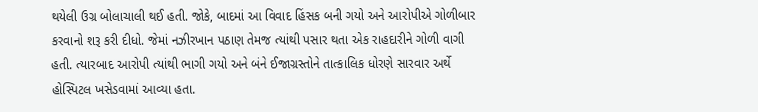થયેલી ઉગ્ર બોલાચાલી થઈ હતી. જોકે, બાદમાં આ વિવાદ હિંસક બની ગયો અને આરોપીએ ગોળીબાર કરવાનો શરૂ કરી દીધો. જેમાં નઝીરખાન પઠાણ તેમજ ત્યાંથી પસાર થતા એક રાહદારીને ગોળી વાગી હતી. ત્યારબાદ આરોપી ત્યાંથી ભાગી ગયો અને બંને ઈજાગ્રસ્તોને તાત્કાલિક ધોરણે સારવાર અર્થે હોસ્પિટલ ખસેડવામાં આવ્યા હતા.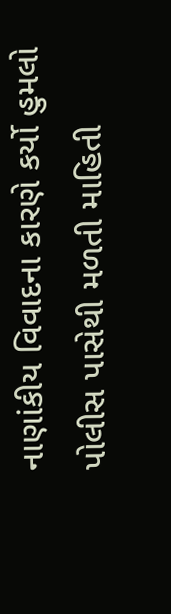નાણાંકીય વિવાદના કારણે કર્યો હુમલો
પોલીસ પાસેથી મળતી માહિતી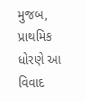મુજબ, પ્રાથમિક ધોરણે આ વિવાદ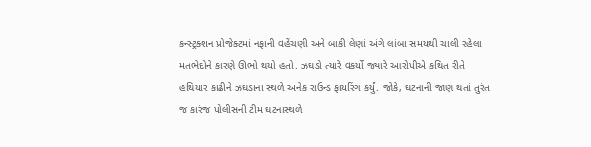કન્સ્ટ્રક્શન પ્રોજેક્ટમાં નફાની વહેંચણી અને બાકી લેણાં અંગે લાંબા સમયથી ચાલી રહેલા મતભેદોને કારણે ઊભો થયો હતો. ઝઘડો ત્યારે વકર્યો જ્યારે આરોપીએ કથિત રીતે હથિયાર કાઢીને ઝઘડાના સ્થળે અનેક રાઉન્ડ ફાયરિંગ કર્યું. જોકે, ઘટનાની જાણ થતાં તુરંત જ કારંજ પોલીસની ટીમ ઘટનાસ્થળે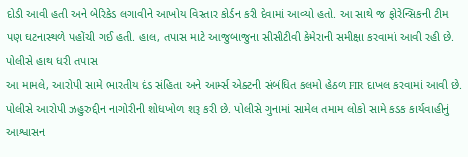દોડી આવી હતી અને બેરિકેડ લગાવીને આખોય વિસ્તાર કોર્ડન કરી દેવામાં આવ્યો હતો. આ સાથે જ ફોરેન્સિકની ટીમ પણ ઘટનાસ્થળે પહોંચી ગઈ હતી. હાલ, તપાસ માટે આજુબાજુના સીસીટીવી કેમેરાની સમીક્ષા કરવામાં આવી રહી છે.
પોલીસે હાથ ધરી તપાસ
આ મામલે, આરોપી સામે ભારતીય દંડ સંહિતા અને આર્મ્સ એક્ટની સંબંધિત કલમો હેઠળ FIR દાખલ કરવામાં આવી છે. પોલીસે આરોપી ઝહુરુદ્દીન નાગોરીની શોધખોળ શરૂ કરી છે. પોલીસે ગુનામાં સામેલ તમામ લોકો સામે કડક કાર્યવાહીનું આશ્વાસન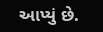આપ્યું છે.